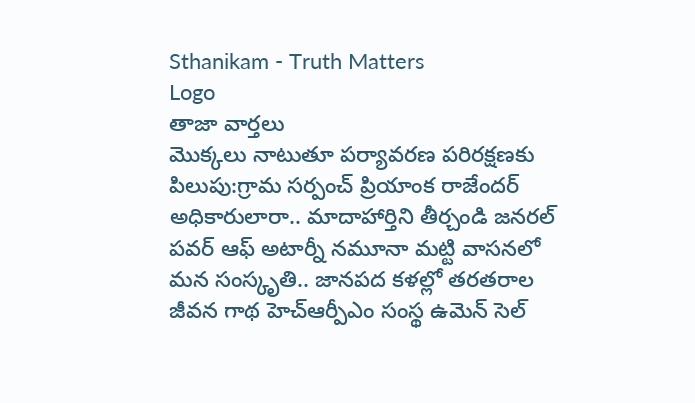Sthanikam - Truth Matters
Logo
తాజా వార్తలు
మొక్కలు నాటుతూ పర్యావరణ పరిరక్షణకు పిలుపు:గ్రామ సర్పంచ్ ప్రియాంక రాజేందర్ అధికారులారా.. మాదాహార్తిని తీర్చండి జనరల్ పవర్ ఆఫ్ అటార్నీ నమూనా మట్టి వాసనలో మన సంస్కృతి.. జానపద కళల్లో తరతరాల జీవన గాథ హెచ్ఆర్పీఎం సంస్థ ఉమెన్ సెల్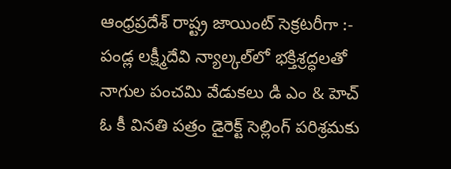ఆంధ్రప్రదేశ్ రాష్ట్ర జాయింట్ సెక్రటరీగా :- పండ్ల లక్ష్మీదేవి న్యాల్కల్‌లో భక్తిశ్రద్ధలతో నాగుల పంచమి వేడుకలు డి ఎం & హెచ్ ఓ కీ వినతి పత్రం డైరెక్ట్ సెల్లింగ్ పరిశ్రమకు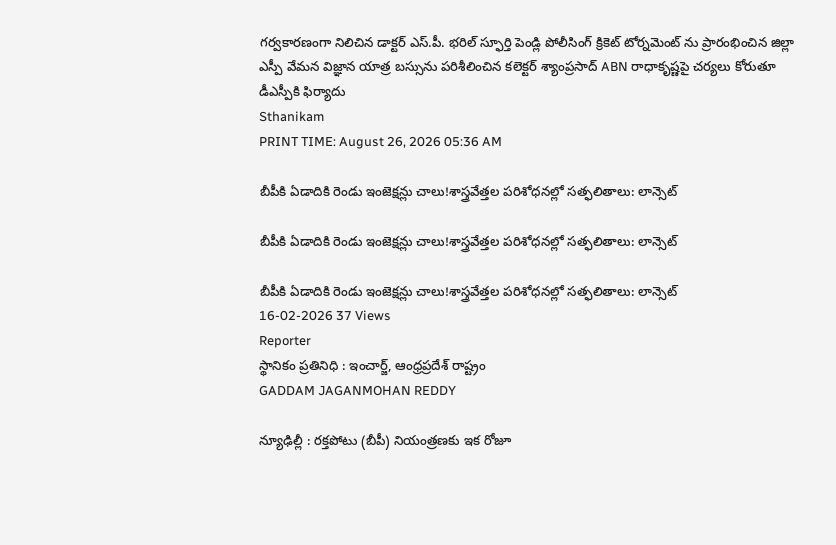గర్వకారణంగా నిలిచిన డాక్టర్ ఎస్.పీ. భరిల్ స్ఫూర్తి పెండ్లి పోలీసింగ్ క్రికెట్ టోర్నమెంట్ ను ప్రారంభించిన జిల్లా ఎస్పీ వేమన విజ్ఞాన యాత్ర బస్సును పరిశీలించిన కలెక్టర్ శ్యాంప్రసాద్ ABN రాధాకృష్ణపై చర్యలు కోరుతూ డీఎస్పీకి ఫిర్యాదు
Sthanikam
PRINT TIME: August 26, 2026 05:36 AM

బీపీకి ఏడాదికి రెండు ఇంజెక్షన్లు చాలు!శాస్త్రవేత్తల పరిశోధనల్లో సత్ఫలితాలు: లాన్సెట్‌

బీపీకి ఏడాదికి రెండు ఇంజెక్షన్లు చాలు!శాస్త్రవేత్తల పరిశోధనల్లో సత్ఫలితాలు: లాన్సెట్‌

బీపీకి ఏడాదికి రెండు ఇంజెక్షన్లు చాలు!శాస్త్రవేత్తల పరిశోధనల్లో సత్ఫలితాలు: లాన్సెట్‌
16-02-2026 37 Views
Reporter
స్థానికం ప్రతినిధి : ఇంచార్జ్, ఆంధ్రప్రదేశ్ రాష్ట్రం
GADDAM JAGANMOHAN REDDY

న్యూఢిల్లీ : రక్తపోటు (బీపీ) నియంత్రణకు ఇక రోజూ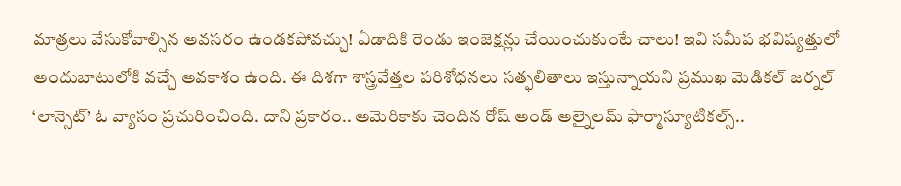మాత్రలు వేసుకోవాల్సిన అవసరం ఉండకపోవచ్చు! ఏడాదికి రెండు ఇంజెక్షన్లు చేయించుకుంటే చాలు! ఇవి సమీప భవిష్యత్తులో అందుబాటులోకి వచ్చే అవకాశం ఉంది. ఈ దిశగా శాస్త్రవేత్తల పరిశోధనలు సత్ఫలితాలు ఇస్తున్నాయని ప్రముఖ మెడికల్‌ జర్నల్‌ ‘లాన్సెట్‌’ ఓ వ్యాసం ప్రచురించింది. దాని ప్రకారం.. అమెరికాకు చెందిన రోష్‌ అండ్‌ అల్నైలమ్‌ ఫార్మాస్యూటికల్స్‌..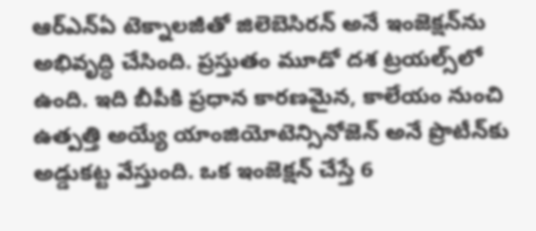ఆర్‌ఎన్‌ఏ టెక్నాలజీతో జిలెబెసిరన్‌ అనే ఇంజెక్షన్‌ను అభివృద్ధి చేసింది. ప్రస్తుతం మూడో దశ ట్రయల్స్‌లో ఉంది. ఇది బీపీకి ప్రధాన కారణమైన, కాలేయం నుంచి ఉత్పత్తి అయ్యే యాంజియోటెన్సినోజెన్‌ అనే ప్రొటీన్‌కు అడ్డుకట్ట వేస్తుంది. ఒక ఇంజెక్షన్‌ చేస్తే 6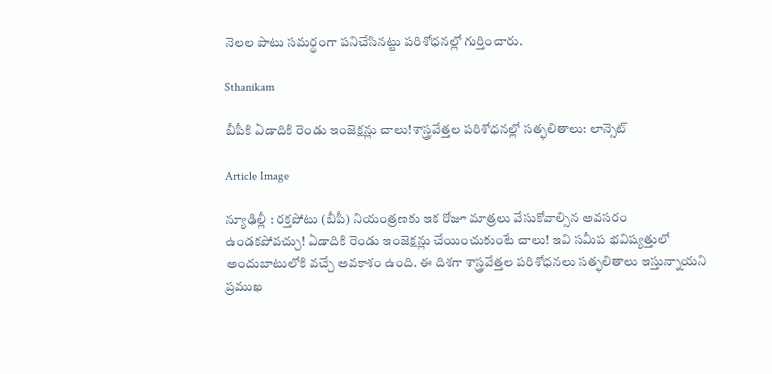నెలల పాటు సమర్థంగా పనిచేసినట్టు పరిశోధనల్లో గుర్తించారు.

Sthanikam

బీపీకి ఏడాదికి రెండు ఇంజెక్షన్లు చాలు!శాస్త్రవేత్తల పరిశోధనల్లో సత్ఫలితాలు: లాన్సెట్‌

Article Image

న్యూఢిల్లీ : రక్తపోటు (బీపీ) నియంత్రణకు ఇక రోజూ మాత్రలు వేసుకోవాల్సిన అవసరం ఉండకపోవచ్చు! ఏడాదికి రెండు ఇంజెక్షన్లు చేయించుకుంటే చాలు! ఇవి సమీప భవిష్యత్తులో అందుబాటులోకి వచ్చే అవకాశం ఉంది. ఈ దిశగా శాస్త్రవేత్తల పరిశోధనలు సత్ఫలితాలు ఇస్తున్నాయని ప్రముఖ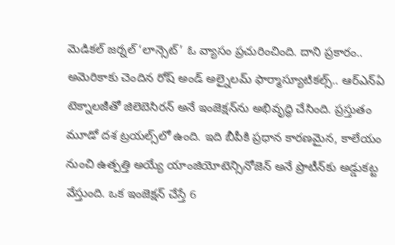మెడికల్‌ జర్నల్‌ ‘లాన్సెట్‌’ ఓ వ్యాసం ప్రచురించింది. దాని ప్రకారం.. అమెరికాకు చెందిన రోష్‌ అండ్‌ అల్నైలమ్‌ ఫార్మాస్యూటికల్స్‌.. ఆర్‌ఎన్‌ఏ టెక్నాలజీతో జిలెబెసిరన్‌ అనే ఇంజెక్షన్‌ను అభివృద్ధి చేసింది. ప్రస్తుతం మూడో దశ ట్రయల్స్‌లో ఉంది. ఇది బీపీకి ప్రధాన కారణమైన, కాలేయం నుంచి ఉత్పత్తి అయ్యే యాంజియోటెన్సినోజెన్‌ అనే ప్రొటీన్‌కు అడ్డుకట్ట వేస్తుంది. ఒక ఇంజెక్షన్‌ చేస్తే 6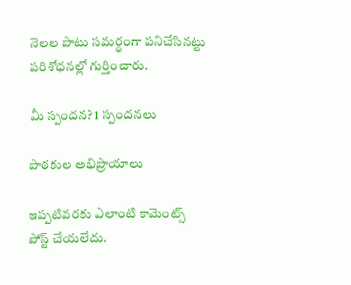నెలల పాటు సమర్థంగా పనిచేసినట్టు పరిశోధనల్లో గుర్తించారు.

మీ స్పందన? 1 స్పందనలు

పాఠకుల అభిప్రాయాలు

ఇప్పటివరకు ఎలాంటి కామెంట్స్ పోస్ట్ చేయలేదు.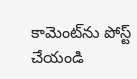కామెంట్‌ను పోస్ట్ చేయండి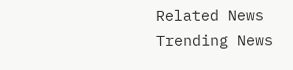Related News
Trending News